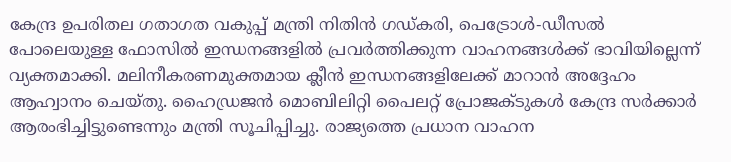കേന്ദ്ര ഉപരിതല ഗതാഗത വകുപ്പ് മന്ത്രി നിതിൻ ഗഡ്കരി, പെട്രോൾ-ഡീസൽ പോലെയുള്ള ഫോസിൽ ഇന്ധനങ്ങളിൽ പ്രവർത്തിക്കുന്ന വാഹനങ്ങൾക്ക് ഭാവിയില്ലെന്ന് വ്യക്തമാക്കി. മലിനീകരണമുക്തമായ ക്ലീൻ ഇന്ധനങ്ങളിലേക്ക് മാറാൻ അദ്ദേഹം ആഹ്വാനം ചെയ്തു. ഹൈഡ്രജൻ മൊബിലിറ്റി പൈലറ്റ് പ്രോജക്ടുകൾ കേന്ദ്ര സർക്കാർ ആരംഭിച്ചിട്ടുണ്ടെന്നും മന്ത്രി സൂചിപ്പിച്ചു. രാജ്യത്തെ പ്രധാന വാഹന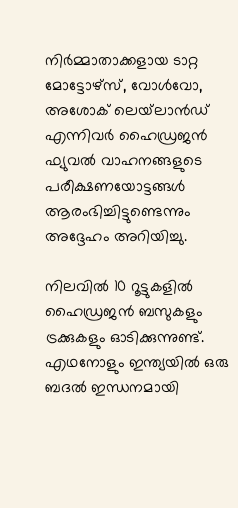നിർമ്മാതാക്കളായ ടാറ്റ മോട്ടോഴ്‌സ്, വോൾവോ, അശോക് ലെയ്‌ലാൻഡ് എന്നിവർ ഹൈഡ്രജൻ ഫ്യുവൽ വാഹനങ്ങളുടെ പരീക്ഷണയോട്ടങ്ങൾ ആരംഭിച്ചിട്ടുണ്ടെന്നും അദ്ദേഹം അറിയിച്ചു.

നിലവിൽ 10 റൂട്ടുകളിൽ ഹൈഡ്രജൻ ബസുകളും ട്രക്കുകളും ഓടിക്കുന്നുണ്ട്. എഥനോളും ഇന്ത്യയിൽ ഒരു ബദൽ ഇന്ധനമായി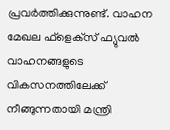പ്രവർത്തിക്കുന്നുണ്ട്. വാഹന മേഖല ഫ്‌ളെക്‌സ് ഫ്യുവൽ വാഹനങ്ങളുടെ വികസനത്തിലേക്ക് നീങ്ങുന്നതായി മന്ത്രി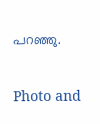പറഞ്ഞു.

Photo and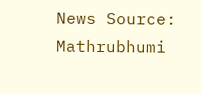News Source: Mathrubhumi